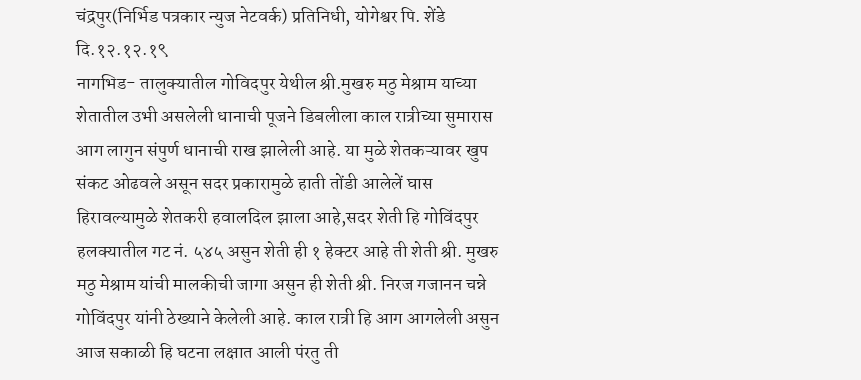चंद्रपुर(निर्भिड पत्रकार न्युज नेटवर्क) प्रतिनिधी, योगेश्वर पि. शेंडे
दि.१२.१२.१९
नागभिड- तालुक्यातील गोविदपुर येथील श्री.मुखरु मठु मेश्राम याच्या शेतातील उभी असलेली धानाची पूजने डिबलीला काल रात्रीच्या सुमारास आग लागुन संपुर्ण धानाची राख झालेली आहे. या मुळे शेतकऱ्यावर खुप संकट ओढवले असून सदर प्रकारामुळे हाती तोंडी आलेलें घास हिरावल्यामुळे शेतकरी हवालदिल झाला आहे,सदर शेती हि गोविंदपुर हलक्यातील गट नं. ५४५ असुन शेती ही १ हेक्टर आहे ती शेती श्री. मुखरु मठु मेश्राम यांची मालकीची जागा असुन ही शेती श्री. निरज गजानन चन्ने गोविंदपुर यांनी ठेख्याने केलेली आहे. काल रात्री हि आग आगलेली असुन आज सकाळी हि घटना लक्षात आली पंरतु ती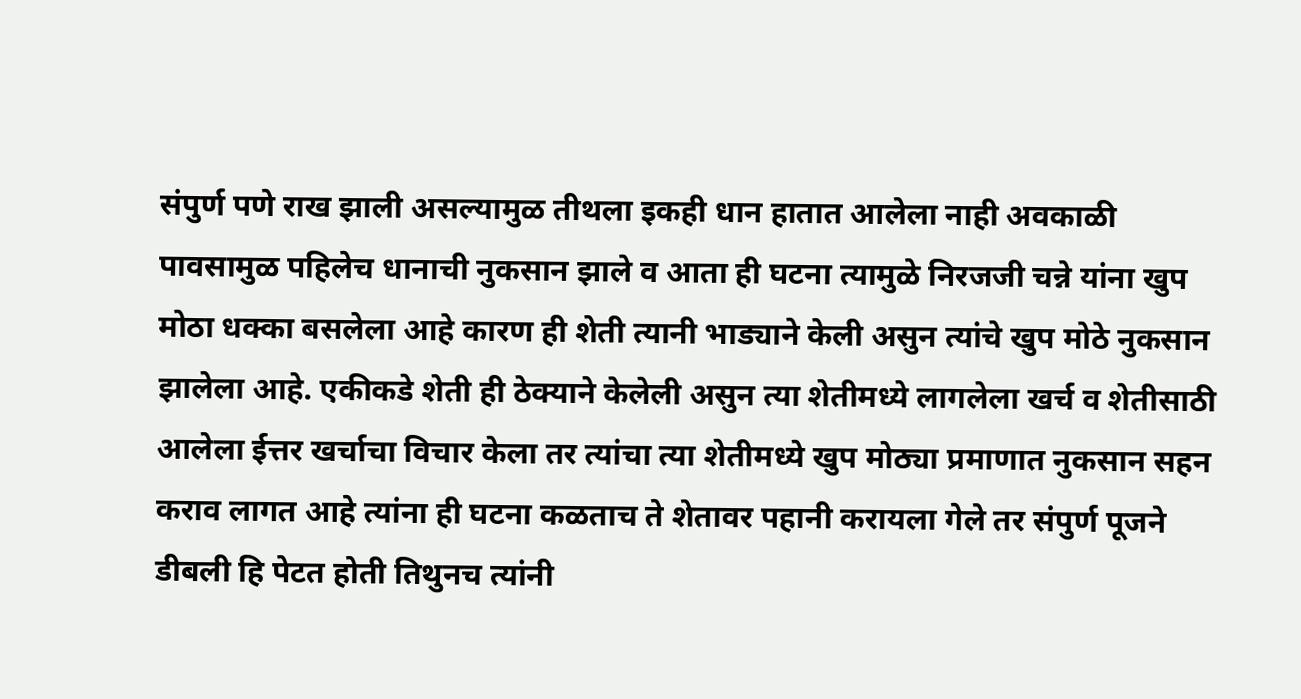संपुर्ण पणे राख झाली असल्यामुळ तीथला इकही धान हातात आलेला नाही अवकाळी पावसामुळ पहिलेच धानाची नुकसान झाले व आता ही घटना त्यामुळे निरजजी चन्ने यांना खुप मोठा धक्का बसलेला आहे कारण ही शेती त्यानी भाड्याने केली असुन त्यांचे खुप मोठे नुकसान झालेला आहे. एकीकडे शेती ही ठेक्याने केलेली असुन त्या शेतीमध्ये लागलेला खर्च व शेतीसाठी आलेला ईत्तर खर्चाचा विचार केला तर त्यांचा त्या शेतीमध्ये खुप मोठ्या प्रमाणात नुकसान सहन कराव लागत आहे त्यांना ही घटना कळताच ते शेतावर पहानी करायला गेले तर संपुर्ण पूजने डीबली हि पेटत होती तिथुनच त्यांनी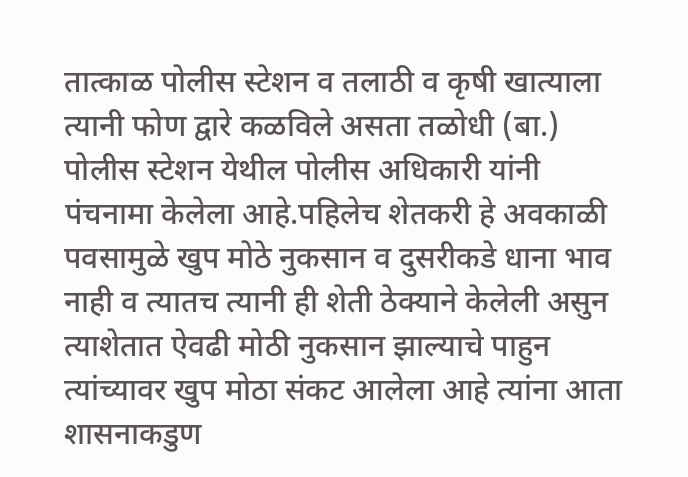तात्काळ पोलीस स्टेशन व तलाठी व कृषी खात्याला त्यानी फोण द्वारे कळविले असता तळोधी (बा.) पोलीस स्टेशन येथील पोलीस अधिकारी यांनी पंचनामा केलेला आहे.पहिलेच शेतकरी हे अवकाळी पवसामुळे खुप मोठे नुकसान व दुसरीकडे धाना भाव नाही व त्यातच त्यानी ही शेती ठेक्याने केलेली असुन त्याशेतात ऐवढी मोठी नुकसान झाल्याचे पाहुन त्यांच्यावर खुप मोठा संकट आलेला आहे त्यांना आता शासनाकडुण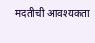मदतीची आवश्यकता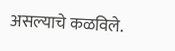असल्याचे कळविले.